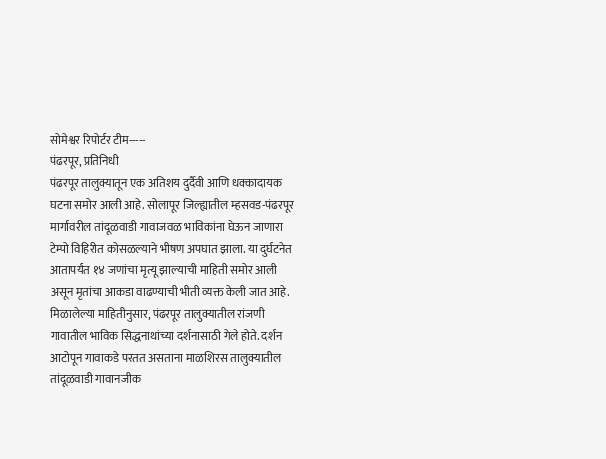सोमेश्वर रिपोर्टर टीम-----
पंढरपूर, प्रतिनिधी
पंढरपूर तालुक्यातून एक अतिशय दुर्दैवी आणि धक्कादायक घटना समोर आली आहे. सोलापूर जिल्ह्यातील म्हसवड-पंढरपूर मार्गावरील तांदूळवाडी गावाजवळ भाविकांना घेऊन जाणारा टेम्पो विहिरीत कोसळल्याने भीषण अपघात झाला. या दुर्घटनेत आतापर्यंत १४ जणांचा मृत्यू झाल्याची माहिती समोर आली असून मृतांचा आकडा वाढण्याची भीती व्यक्त केली जात आहे.
मिळालेल्या माहितीनुसार, पंढरपूर तालुक्यातील रांजणी गावातील भाविक सिद्धनाथांच्या दर्शनासाठी गेले होते. दर्शन आटोपून गावाकडे परतत असताना माळशिरस तालुक्यातील तांदूळवाडी गावानजीक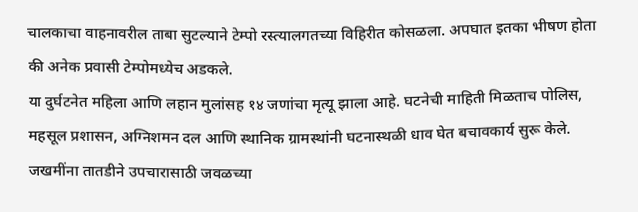चालकाचा वाहनावरील ताबा सुटल्याने टेम्पो रस्त्यालगतच्या विहिरीत कोसळला. अपघात इतका भीषण होता की अनेक प्रवासी टेम्पोमध्येच अडकले.
या दुर्घटनेत महिला आणि लहान मुलांसह १४ जणांचा मृत्यू झाला आहे. घटनेची माहिती मिळताच पोलिस, महसूल प्रशासन, अग्निशमन दल आणि स्थानिक ग्रामस्थांनी घटनास्थळी धाव घेत बचावकार्य सुरू केले. जखमींना तातडीने उपचारासाठी जवळच्या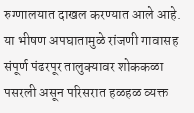रुग्णालयात दाखल करण्यात आले आहे.
या भीषण अपघातामुळे रांजणी गावासह संपूर्ण पंढरपूर तालुक्यावर शोककळा पसरली असून परिसरात हळहळ व्यक्त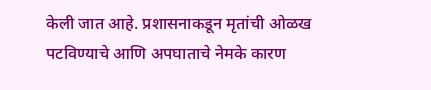केली जात आहे. प्रशासनाकडून मृतांची ओळख पटविण्याचे आणि अपघाताचे नेमके कारण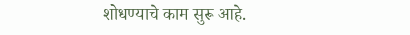शोधण्याचे काम सुरू आहे.